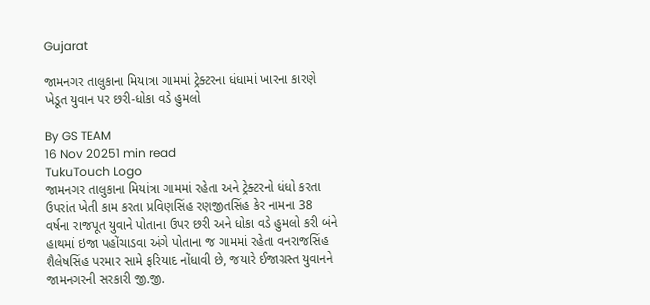Gujarat

જામનગર તાલુકાના મિયાત્રા ગામમાં ટ્રેક્ટરના ધંધામાં ખારના કારણે ખેડૂત યુવાન પર છરી-ધોકા વડે હુમલો

By GS TEAM
16 Nov 20251 min read
TukuTouch Logo
જામનગર તાલુકાના મિયાંત્રા ગામમાં રહેતા અને ટ્રેક્ટરનો ધંધો કરતા ઉપરાંત ખેતી કામ કરતા પ્રવિણસિંહ રણજીતસિંહ કેર નામના 38 વર્ષના રાજપૂત યુવાને પોતાના ઉપર છરી અને ધોકા વડે હુમલો કરી બંને હાથમાં ઇજા પહોંચાડવા અંગે પોતાના જ ગામમાં રહેતા વનરાજસિંહ શૈલેષસિંહ પરમાર સામે ફરિયાદ નોંધાવી છે, જયારે ઈજાગ્રસ્ત યુવાનને જામનગરની સરકારી જી.જી.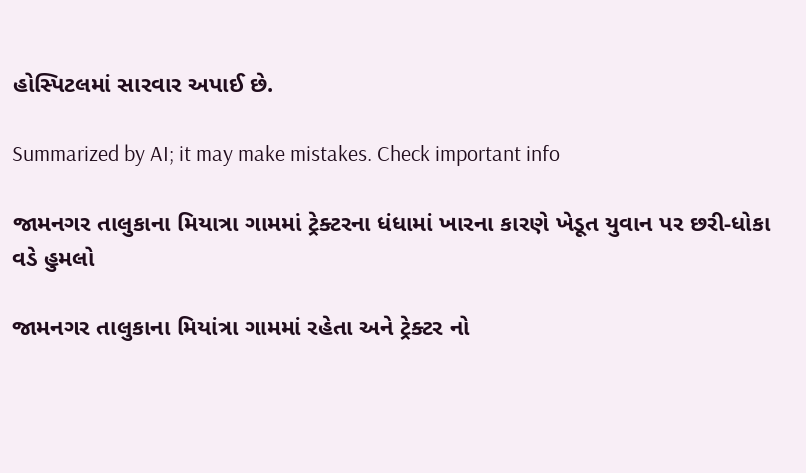હોસ્પિટલમાં સારવાર અપાઈ છે.

Summarized by AI; it may make mistakes. Check important info

જામનગર તાલુકાના મિયાત્રા ગામમાં ટ્રેક્ટરના ધંધામાં ખારના કારણે ખેડૂત યુવાન પર છરી-ધોકા વડે હુમલો

જામનગર તાલુકાના મિયાંત્રા ગામમાં રહેતા અને ટ્રેક્ટર નો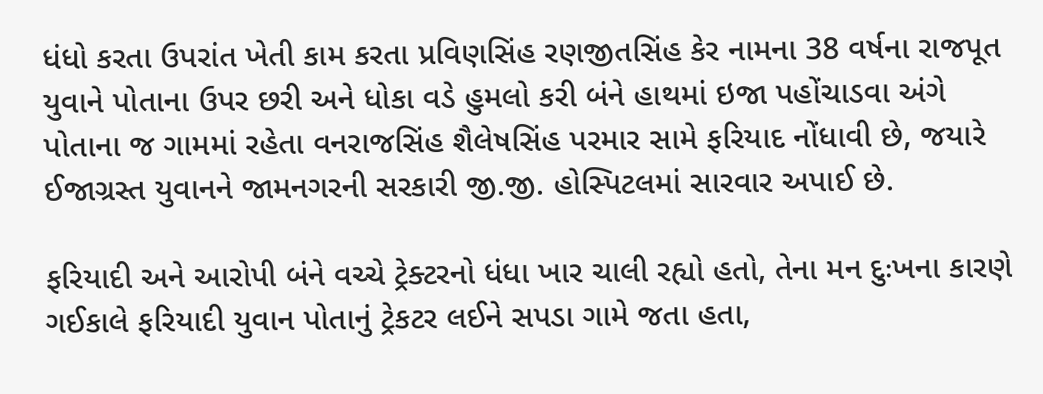ધંધો કરતા ઉપરાંત ખેતી કામ કરતા પ્રવિણસિંહ રણજીતસિંહ કેર નામના 38 વર્ષના રાજપૂત યુવાને પોતાના ઉપર છરી અને ધોકા વડે હુમલો કરી બંને હાથમાં ઇજા પહોંચાડવા અંગે પોતાના જ ગામમાં રહેતા વનરાજસિંહ શૈલેષસિંહ પરમાર સામે ફરિયાદ નોંધાવી છે, જયારે ઈજાગ્રસ્ત યુવાનને જામનગરની સરકારી જી.જી. હોસ્પિટલમાં સારવાર અપાઈ છે.

ફરિયાદી અને આરોપી બંને વચ્ચે ટ્રેક્ટરનો ધંધા ખાર ચાલી રહ્યો હતો, તેના મન દુઃખના કારણે ગઈકાલે ફરિયાદી યુવાન પોતાનું ટ્રેકટર લઈને સપડા ગામે જતા હતા,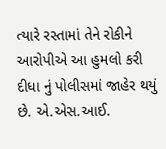ત્યારે રસ્તામાં તેને રોકીને આરોપીએ આ હુમલો કરી દીધા નું પોલીસમાં જાહેર થયું છે. એ.એસ.આઈ.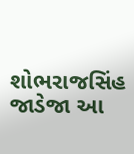શોભરાજસિંહ જાડેજા આ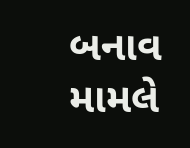બનાવ મામલે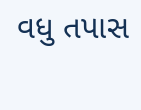વધુ તપાસ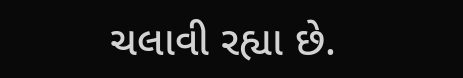ચલાવી રહ્યા છે.